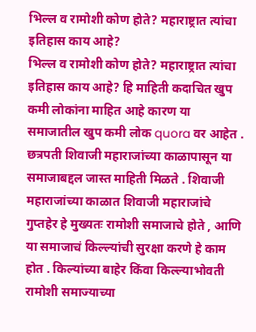भिल्ल व रामोशी कोण होते? महाराष्ट्रात त्यांचा इतिहास काय आहे?
भिल्ल व रामोशी कोण होते? महाराष्ट्रात त्यांचा इतिहास काय आहे? हि माहिती कदाचित खुप कमी लोकांना माहित आहे कारण या समाजातील खुप कमी लोक quora वर आहेत . छत्रपती शिवाजी महाराजांच्या काळापासून या समाजाबद्दल जास्त माहिती मिळते . शिवाजी महाराजांच्या काळात शिवाजी महाराजांचे गुप्तहेर हे मुख्यतः रामोशी समाजाचे होते , आणि या समाजाचं किल्ल्यांची सुरक्षा करणे हे काम होत . किल्यांच्या बाहेर किंवा किल्ल्याभोवती रामोशी समाज्याच्या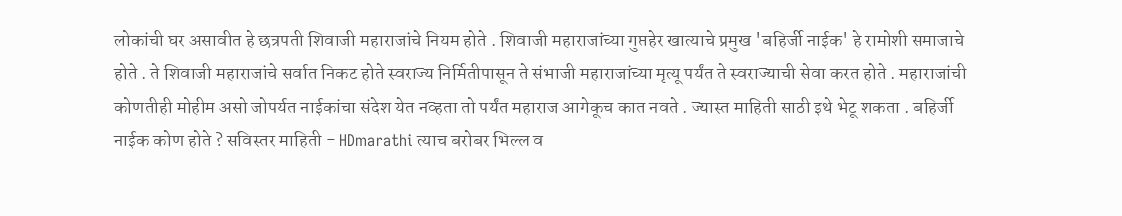लोकांची घर असावीत हे छत्रपती शिवाजी महाराजांचे नियम होते . शिवाजी महाराजांच्या गुप्तहेर खात्याचे प्रमुख 'बहिर्जी नाईक' हे रामोशी समाजाचे होते . ते शिवाजी महाराजांचे सर्वात निकट होते स्वराज्य निर्मितीपासून ते संभाजी महाराजांच्या मृत्यू पर्यंत ते स्वराज्याची सेवा करत होते . महाराजांची कोणतीही मोहीम असो जोपर्यत नाईकांचा संदेश येत नव्हता तो पर्यंत महाराज आगेकूच कात नवते . ज्यास्त माहिती साठी इथे भेटू शकता . बहिर्जी नाईक कोण होते ? सविस्तर माहिती - HDmarathi त्याच बरोबर भिल्ल व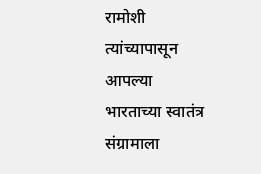रामोशी त्यांच्यापासून आपल्या भारताच्या स्वातंत्र संग्रामाला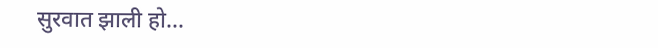सुरवात झाली हो...